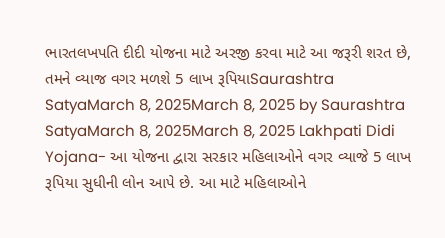ભારતલખપતિ દીદી યોજના માટે અરજી કરવા માટે આ જરૂરી શરત છે, તમને વ્યાજ વગર મળશે 5 લાખ રૂપિયાSaurashtra SatyaMarch 8, 2025March 8, 2025 by Saurashtra SatyaMarch 8, 2025March 8, 2025 Lakhpati Didi Yojana- આ યોજના દ્વારા સરકાર મહિલાઓને વગર વ્યાજે 5 લાખ રૂપિયા સુધીની લોન આપે છે. આ માટે મહિલાઓને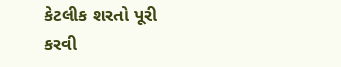કેટલીક શરતો પૂરી કરવી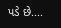પડે છે....